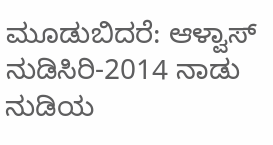ಮೂಡುಬಿದರೆ: ಆಳ್ವಾಸ್ ನುಡಿಸಿರಿ-2014 ನಾಡು ನುಡಿಯ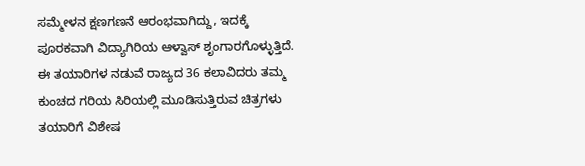ಸಮ್ಮೇಳನ ಕ್ಷಣಗಣನೆ ಆರಂಭವಾಗಿದ್ದು, ಇದಕ್ಕೆ ಪೂರಕವಾಗಿ ವಿದ್ಯಾಗಿರಿಯ ಆಳ್ವಾಸ್ ಶೃಂಗಾರಗೊಳ್ಳುತ್ತಿದೆ. ಈ ತಯಾರಿಗಳ ನಡುವೆ ರಾಜ್ಯದ 36 ಕಲಾವಿದರು ತಮ್ಮ ಕುಂಚದ ಗರಿಯ ಸಿರಿಯಲ್ಲಿ ಮೂಡಿಸುತ್ತಿರುವ ಚಿತ್ರಗಳು ತಯಾರಿಗೆ ವಿಶೇಷ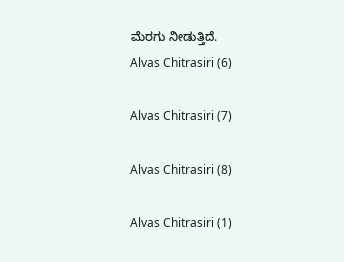ಮೆರಗು ನೀಡುತ್ತಿದೆ.
Alvas Chitrasiri (6)

Alvas Chitrasiri (7)

Alvas Chitrasiri (8)

Alvas Chitrasiri (1)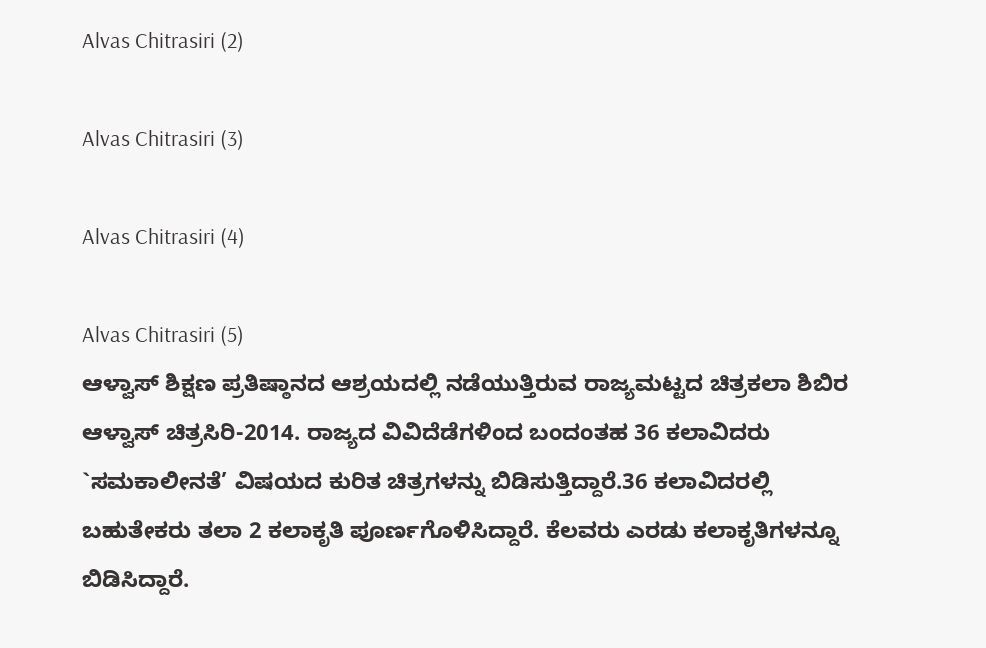Alvas Chitrasiri (2)

Alvas Chitrasiri (3)

Alvas Chitrasiri (4)

Alvas Chitrasiri (5)
ಆಳ್ವಾಸ್ ಶಿಕ್ಷಣ ಪ್ರತಿಷ್ಠಾನದ ಆಶ್ರಯದಲ್ಲಿ ನಡೆಯುತ್ತಿರುವ ರಾಜ್ಯಮಟ್ಟದ ಚಿತ್ರಕಲಾ ಶಿಬಿರ ಆಳ್ವಾಸ್ ಚಿತ್ರಸಿರಿ-2014. ರಾಜ್ಯದ ವಿವಿದೆಡೆಗಳಿಂದ ಬಂದಂತಹ 36 ಕಲಾವಿದರು `ಸಮಕಾಲೀನತೆ’ ವಿಷಯದ ಕುರಿತ ಚಿತ್ರಗಳನ್ನು ಬಿಡಿಸುತ್ತಿದ್ದಾರೆ.36 ಕಲಾವಿದರಲ್ಲಿ ಬಹುತೇಕರು ತಲಾ 2 ಕಲಾಕೃತಿ ಪೂರ್ಣಗೊಳಿಸಿದ್ದಾರೆ. ಕೆಲವರು ಎರಡು ಕಲಾಕೃತಿಗಳನ್ನೂ ಬಿಡಿಸಿದ್ದಾರೆ.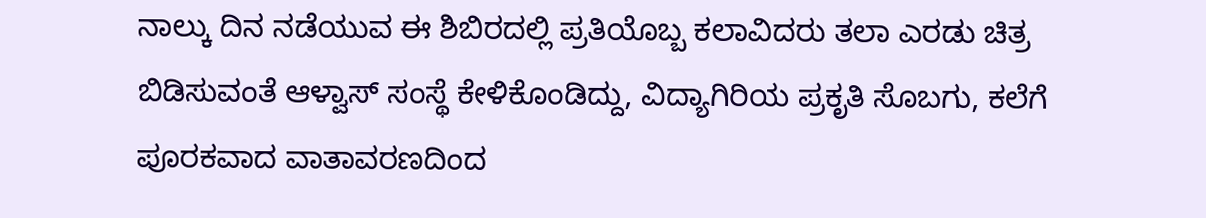ನಾಲ್ಕು ದಿನ ನಡೆಯುವ ಈ ಶಿಬಿರದಲ್ಲಿ ಪ್ರತಿಯೊಬ್ಬ ಕಲಾವಿದರು ತಲಾ ಎರಡು ಚಿತ್ರ ಬಿಡಿಸುವಂತೆ ಆಳ್ವಾಸ್ ಸಂಸ್ಥೆ ಕೇಳಿಕೊಂಡಿದ್ದು, ವಿದ್ಯಾಗಿರಿಯ ಪ್ರಕೃತಿ ಸೊಬಗು, ಕಲೆಗೆ ಪೂರಕವಾದ ವಾತಾವರಣದಿಂದ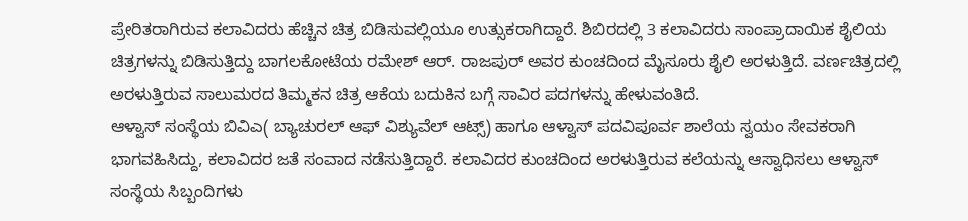ಪ್ರೇರಿತರಾಗಿರುವ ಕಲಾವಿದರು ಹೆಚ್ಚಿನ ಚಿತ್ರ ಬಿಡಿಸುವಲ್ಲಿಯೂ ಉತ್ಸುಕರಾಗಿದ್ದಾರೆ. ಶಿಬಿರದಲ್ಲಿ 3 ಕಲಾವಿದರು ಸಾಂಪ್ರಾದಾಯಿಕ ಶೈಲಿಯ ಚಿತ್ರಗಳನ್ನು ಬಿಡಿಸುತ್ತಿದ್ದು ಬಾಗಲಕೋಟೆಯ ರಮೇಶ್ ಆರ್. ರಾಜಪುರ್ ಅವರ ಕುಂಚದಿಂದ ಮೈಸೂರು ಶೈಲಿ ಅರಳುತ್ತಿದೆ. ವರ್ಣಚಿತ್ರದಲ್ಲಿ ಅರಳುತ್ತಿರುವ ಸಾಲುಮರದ ತಿಮ್ಮಕನ ಚಿತ್ರ ಆಕೆಯ ಬದುಕಿನ ಬಗ್ಗೆ ಸಾವಿರ ಪದಗಳನ್ನು ಹೇಳುವಂತಿದೆ.
ಆಳ್ವಾಸ್ ಸಂಸ್ಥೆಯ ಬಿವಿಎ( ಬ್ಯಾಚುರಲ್ ಆಫ್ ವಿಶ್ಯುವೆಲ್ ಆಟ್ಸ್) ಹಾಗೂ ಆಳ್ವಾಸ್ ಪದವಿಪೂರ್ವ ಶಾಲೆಯ ಸ್ವಯಂ ಸೇವಕರಾಗಿ ಭಾಗವಹಿಸಿದ್ದು, ಕಲಾವಿದರ ಜತೆ ಸಂವಾದ ನಡೆಸುತ್ತಿದ್ದಾರೆ. ಕಲಾವಿದರ ಕುಂಚದಿಂದ ಅರಳುತ್ತಿರುವ ಕಲೆಯನ್ನು ಆಸ್ವಾಧಿಸಲು ಆಳ್ವಾಸ್ ಸಂಸ್ಥೆಯ ಸಿಬ್ಬಂದಿಗಳು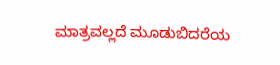ಮಾತ್ರವಲ್ಲದೆ ಮೂಡುಬಿದರೆಯ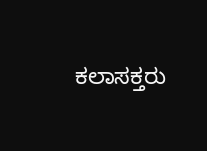ಕಲಾಸಕ್ತರು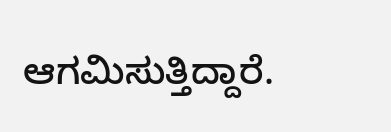ಆಗಮಿಸುತ್ತಿದ್ದಾರೆ.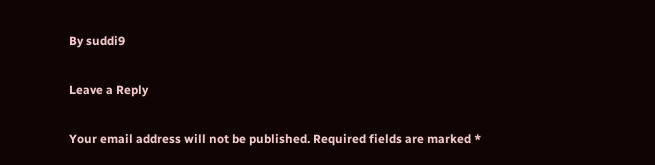By suddi9

Leave a Reply

Your email address will not be published. Required fields are marked *